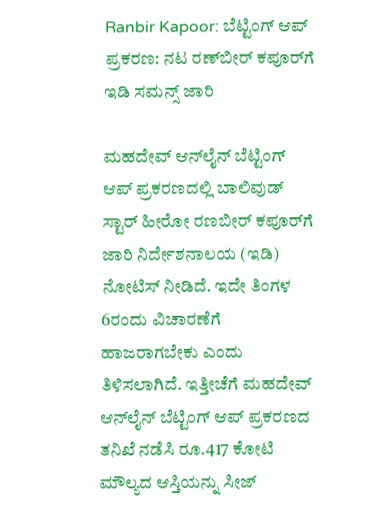Ranbir Kapoor: ಬೆಟ್ಟಿಂಗ್ ಆಪ್ ಪ್ರಕರಣ: ನಟ ರಣ್‌ಬೀರ್‌ ಕಪೂರ್‌ಗೆ ಇಡಿ ಸಮನ್ಸ್ ಜಾರಿ

ಮಹದೇವ್ ಆನ್‌ಲೈನ್ ಬೆಟ್ಟಿಂಗ್ ಆಪ್ ಪ್ರಕರಣದಲ್ಲಿ ಬಾಲಿವುಡ್ ಸ್ಟಾರ್ ಹೀರೋ ರಣಬೀರ್ ಕಪೂರ್‌ಗೆ ಜಾರಿ ನಿರ್ದೇಶನಾಲಯ (ಇಡಿ) ನೋಟಿಸ್ ನೀಡಿದೆ. ಇದೇ ತಿಂಗಳ 6ರಂದು ವಿಚಾರಣೆಗೆ ಹಾಜರಾಗಬೇಕು ಎಂದು ತಿಳಿಸಲಾಗಿದೆ. ಇತ್ತೀಚೆಗೆ ಮಹದೇವ್ ಆನ್‌ಲೈನ್ ಬೆಟ್ಟಿಂಗ್ ಆಪ್ ಪ್ರಕರಣದ ತನಿಖೆ ನಡೆಸಿ ರೂ.417 ಕೋಟಿ ಮೌಲ್ಯದ ಆಸ್ತಿಯನ್ನು ಸೀಜ್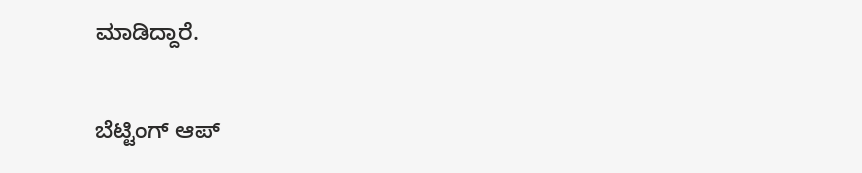ಮಾಡಿದ್ದಾರೆ.

ಬೆಟ್ಟಿಂಗ್ ಆಪ್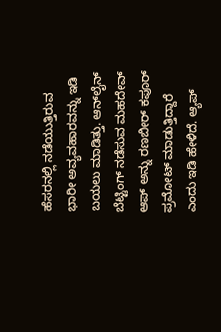ಹೆಸರನಲ್ಲಿ ನಡೆಯುತ್ತಿರುವ ಭಾರೀ ಅವ್ಯವಹಾರವನ್ನು ಇಡಿ ಬಯಲು ಮಾಡಿತ್ತು. ಆನ್‌ಲೈನ್ ಬೆಟ್ಟಿಂಗ್ ನಡೆಸುವ ಮಹದೇವ್ ಆಪ್ ಅನ್ನು ರಣಬೀರ್ ಕಪೂರ್ ಪ್ರಮೋಟ್ ಮಾಡುತ್ತಿದ್ದಾರೆ ಎಂದು ಇಡಿ ಹೇಳಿದೆ. ಆ್ಯಪ್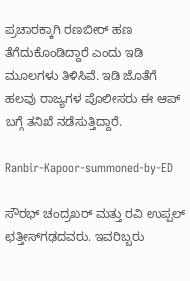ಪ್ರಚಾರಕ್ಕಾಗಿ ರಣಬೀರ್ ಹಣ ತೆಗೆದುಕೊಂಡಿದ್ದಾರೆ ಎಂದು ಇಡಿ ಮೂಲಗಳು ತಿಳಿಸಿವೆ. ಇಡಿ ಜೊತೆಗೆ ಹಲವು ರಾಜ್ಯಗಳ ಪೊಲೀಸರು ಈ ಆಪ್ ಬಗ್ಗೆ ತನಿಖೆ ನಡೆಸುತ್ತಿದ್ದಾರೆ.

Ranbir-Kapoor-summoned-by-ED

ಸೌರಭ್ ಚಂದ್ರಖರ್ ಮತ್ತು ರವಿ ಉಪ್ಪಲ್ ಛತ್ತೀಸ್‌ಗಢದವರು. ಇವರಿಬ್ಬರು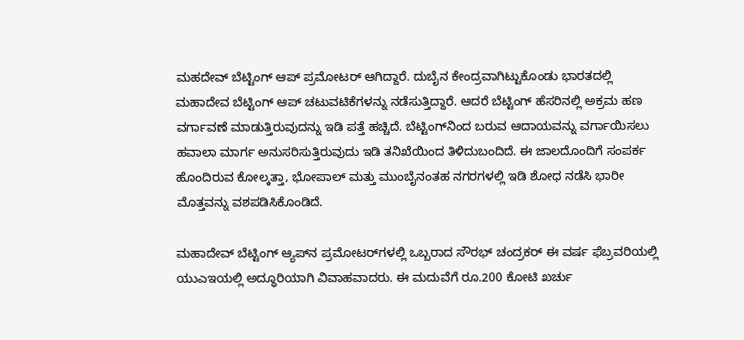ಮಹದೇವ್ ಬೆಟ್ಟಿಂಗ್ ಆಪ್‌ ಪ್ರಮೋಟರ್ ಆಗಿದ್ದಾರೆ. ದುಬೈನ ಕೇಂದ್ರವಾಗಿಟ್ಟುಕೊಂಡು ಭಾರತದಲ್ಲಿ ಮಹಾದೇವ ಬೆಟ್ಟಿಂಗ್ ಆಪ್ ಚಟುವಟಿಕೆಗಳನ್ನು ನಡೆಸುತ್ತಿದ್ದಾರೆ. ಆದರೆ ಬೆಟ್ಟಿಂಗ್ ಹೆಸರಿನಲ್ಲಿ ಅಕ್ರಮ ಹಣ ವರ್ಗಾವಣೆ ಮಾಡುತ್ತಿರುವುದನ್ನು ಇಡಿ ಪತ್ತೆ ಹಚ್ಚಿದೆ. ಬೆಟ್ಟಿಂಗ್‌ನಿಂದ ಬರುವ ಆದಾಯವನ್ನು ವರ್ಗಾಯಿಸಲು ಹವಾಲಾ ಮಾರ್ಗ ಅನುಸರಿಸುತ್ತಿರುವುದು ಇಡಿ ತನಿಖೆಯಿಂದ ತಿಳಿದುಬಂದಿದೆ. ಈ ಜಾಲದೊಂದಿಗೆ ಸಂಪರ್ಕ ಹೊಂದಿರುವ ಕೋಲ್ಕತ್ತಾ, ಭೋಪಾಲ್ ಮತ್ತು ಮುಂಬೈನಂತಹ ನಗರಗಳಲ್ಲಿ ಇಡಿ ಶೋಧ ನಡೆಸಿ ಭಾರೀ ಮೊತ್ತವನ್ನು ವಶಪಡಿಸಿಕೊಂಡಿದೆ.

ಮಹಾದೇವ್ ಬೆಟ್ಟಿಂಗ್ ಆ್ಯಪ್‌ನ ಪ್ರಮೋಟರ್‌ಗಳಲ್ಲಿ ಒಬ್ಬರಾದ ಸೌರಭ್ ಚಂದ್ರಕರ್ ಈ ವರ್ಷ ಫೆಬ್ರವರಿಯಲ್ಲಿ ಯುಎಇಯಲ್ಲಿ ಅದ್ಧೂರಿಯಾಗಿ ವಿವಾಹವಾದರು. ಈ ಮದುವೆಗೆ ರೂ.200 ಕೋಟಿ ಖರ್ಚು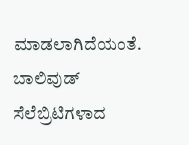ಮಾಡಲಾಗಿದೆಯಂತೆ. ಬಾಲಿವುಡ್ ಸೆಲೆಬ್ರಿಟಿಗಳಾದ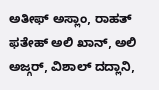ಅತೀಫ್ ಅಸ್ಲಾಂ, ರಾಹತ್ ಫತೇಹ್ ಅಲಿ ಖಾನ್, ಅಲಿ ಅಜ್ಗರ್, ವಿಶಾಲ್ ದದ್ಲಾನಿ,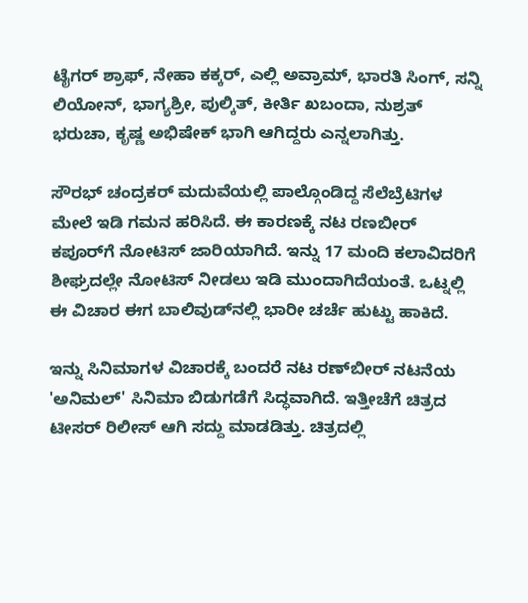ಟೈಗರ್ ಶ್ರಾಫ್, ನೇಹಾ ಕಕ್ಕರ್, ಎಲ್ಲಿ ಅವ್ರಾಮ್, ಭಾರತಿ ಸಿಂಗ್, ಸನ್ನಿ ಲಿಯೋನ್, ಭಾಗ್ಯಶ್ರೀ, ಪುಲ್ಕಿತ್, ಕೀರ್ತಿ ಖಬಂದಾ, ನುಶ್ರತ್ ಭರುಚಾ, ಕೃಷ್ಣ ಅಭಿಷೇಕ್ ಭಾಗಿ ಆಗಿದ್ದರು ಎನ್ನಲಾಗಿತ್ತು.

ಸೌರಭ್ ಚಂದ್ರಕರ್ ಮದುವೆಯಲ್ಲಿ ಪಾಲ್ಗೊಂಡಿದ್ದ ಸೆಲೆಬ್ರೆಟಿಗಳ ಮೇಲೆ ಇಡಿ ಗಮನ ಹರಿಸಿದೆ. ಈ ಕಾರಣಕ್ಕೆ ನಟ ರಣಬೀರ್ ಕಪೂರ್‌ಗೆ ನೋಟಿಸ್ ಜಾರಿಯಾಗಿದೆ. ಇನ್ನು 17 ಮಂದಿ ಕಲಾವಿದರಿಗೆ ಶೀಘ್ರದಲ್ಲೇ ನೋಟಿಸ್ ನೀಡಲು ಇಡಿ ಮುಂದಾಗಿದೆಯಂತೆ. ಒಟ್ನಲ್ಲಿ ಈ ವಿಚಾರ ಈಗ ಬಾಲಿವುಡ್‌ನಲ್ಲಿ ಭಾರೀ ಚರ್ಚೆ ಹುಟ್ಟು ಹಾಕಿದೆ.

ಇನ್ನು ಸಿನಿಮಾಗಳ ವಿಚಾರಕ್ಕೆ ಬಂದರೆ ನಟ ರಣ್‌ಬೀರ್ ನಟನೆಯ 'ಅನಿಮಲ್' ಸಿನಿಮಾ ಬಿಡುಗಡೆಗೆ ಸಿದ್ಧವಾಗಿದೆ. ಇತ್ತೀಚೆಗೆ ಚಿತ್ರದ ಟೀಸರ್ ರಿಲೀಸ್ ಆಗಿ ಸದ್ದು ಮಾಡಡಿತ್ತು. ಚಿತ್ರದಲ್ಲಿ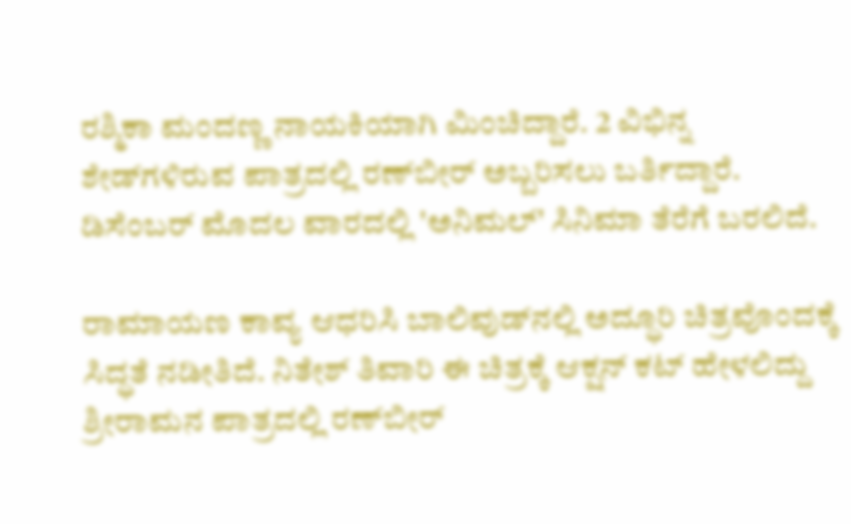ರಶ್ಮಿಕಾ ಮಂದಣ್ಣ ನಾಯಕಿಯಾಗಿ ಮಿಂಚಿದ್ದಾರೆ. 2 ವಿಭಿನ್ನ ಶೇಡ್‌ಗಳಿರುವ ಪಾತ್ರದಲ್ಲಿ ರಣ್‌ಬೀರ್ ಅಬ್ಬರಿಸಲು ಬರ್ತಿದ್ದಾರೆ. ಡಿಸೆಂಬರ್ ಮೊದಲ ವಾರದಲ್ಲಿ 'ಅನಿಮಲ್' ಸಿನಿಮಾ ತೆರೆಗೆ ಬರಲಿದೆ.

ರಾಮಾಯಣ ಕಾವ್ಯ ಆಧರಿಸಿ ಬಾಲಿವುಡ್‌ನಲ್ಲಿ ಅದ್ಧೂರಿ ಚಿತ್ರವೊಂದಕ್ಕೆ ಸಿದ್ಧತೆ ನಡೀತಿದೆ. ನಿತೇಶ್ ತಿವಾರಿ ಈ ಚಿತ್ರಕ್ಕೆ ಆಕ್ಷನ್ ಕಟ್ ಹೇಳಲಿದ್ದು ಶ್ರೀರಾಮನ ಪಾತ್ರದಲ್ಲಿ ರಣ್‌ಬೀರ್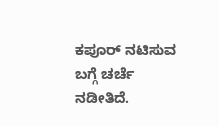ಕಪೂರ್ ನಟಿಸುವ ಬಗ್ಗೆ ಚರ್ಚೆ ನಡೀತಿದೆ.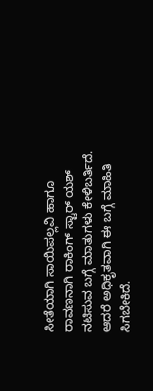ಸೀತೆಯಾಗಿ ಸಾಯಿಪಲ್ಲವಿ ಹಾಗೂ ರಾವಣನಾಗಿ ರಾಕಿಂಗ್ ಸ್ಟಾರ್ ಯಶ್ ನಟಿಸುವ ಬಗ್ಗೆ ಮಾತುಗಳು ಕೇಳಿಬರ್ತಿದೆ. ಆದರೆ ಅಧಿಕೃತವಾಗಿ ಈ ಬಗ್ಗೆ ಮಾಹಿತಿ ಸಿಗಬೇಕಿದೆ.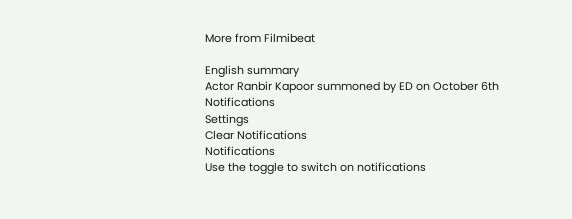More from Filmibeat

English summary
Actor Ranbir Kapoor summoned by ED on October 6th
Notifications
Settings
Clear Notifications
Notifications
Use the toggle to switch on notifications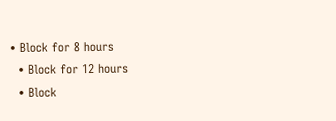• Block for 8 hours
  • Block for 12 hours
  • Block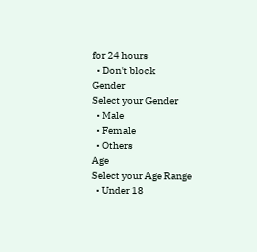for 24 hours
  • Don't block
Gender
Select your Gender
  • Male
  • Female
  • Others
Age
Select your Age Range
  • Under 18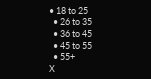• 18 to 25
  • 26 to 35
  • 36 to 45
  • 45 to 55
  • 55+
X